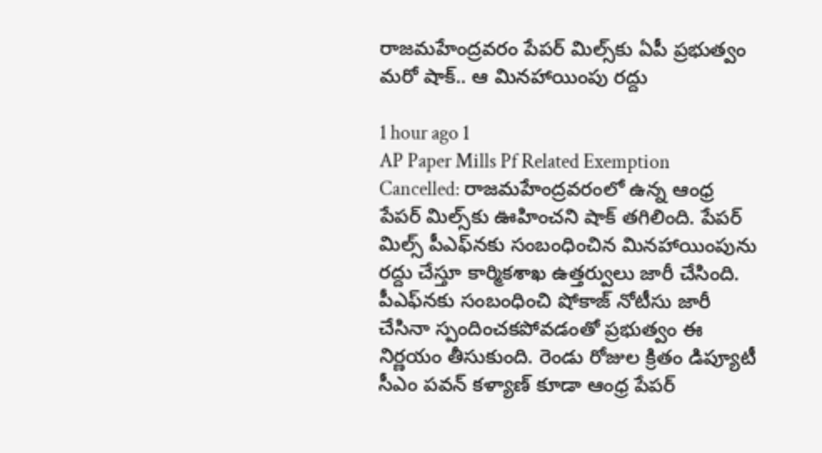రాజమహేంద్రవరం పేపర్‌ మిల్స్‌కు ఏపీ ప్రభుత్వం మరో షాక్.. ఆ మినహాయింపు రద్దు

1 hour ago 1
AP Paper Mills Pf Related Exemption Cancelled: రాజమహేంద్రవరంలో ఉన్న ఆంధ్ర పేపర్ మిల్స్‌కు ఊహించని షాక్ తగిలింది. పేపర్ మిల్స్‌ పీఎఫ్‌నకు సంబంధించిన మినహాయింపును రద్దు చేస్తూ కార్మికశాఖ ఉత్తర్వులు జారీ చేసింది. పీఎఫ్‌నకు సంబంధించి షోకాజ్ నోటీసు జారీ చేసినా స్పందించకపోవడంతో ప్రభుత్వం ఈ నిర్ణయం తీసుకుంది. రెండు రోజుల క్రితం డిప్యూటీ సీఎం పవన్ కళ్యాణ్ కూడా ఆంధ్ర పేపర్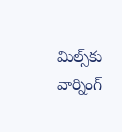మిల్స్‌కు వార్నింగ్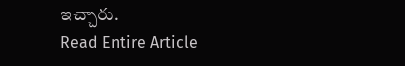ఇచ్చారు.
Read Entire Article